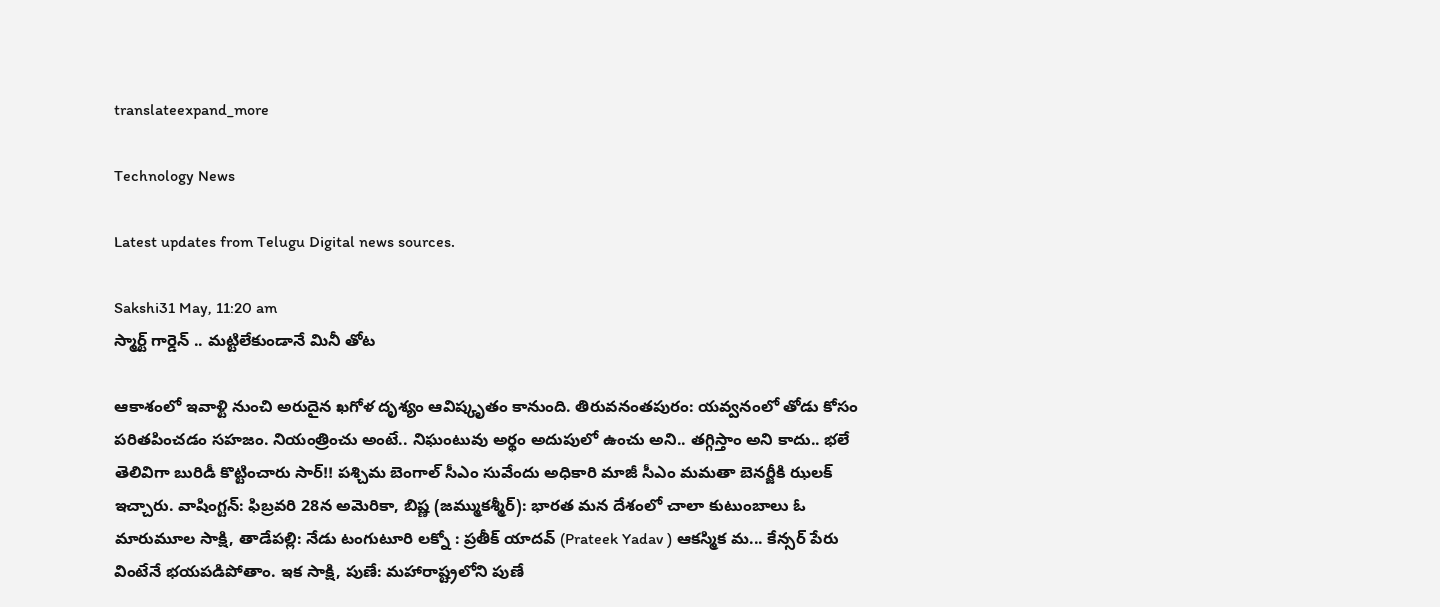translateexpand_more

Technology News

Latest updates from Telugu Digital news sources.

Sakshi31 May, 11:20 am
స్మార్ట్ గార్డెన్ .. మట్టిలేకుండానే మినీ తోట

ఆకాశంలో ఇవాళ్టి నుంచి అరుదైన ఖగోళ దృశ్యం ఆవిష్కృతం కానుంది. తిరువనంతపురం: యవ్వనంలో తోడు కోసం పరితపించడం సహజం. నియంత్రించు అంటే.. నిఘంటువు అర్థం అదుపులో ఉంచు అని.. తగ్గిస్తాం అని కాదు.. భలే తెలివిగా బురిడీ కొట్టించారు సార్‌!! పశ్చిమ బెంగాల్‌ సీఎం సువేందు అధికారి మాజీ సీఎం మమతా బెనర్జీకి ఝలక్‌ ఇచ్చారు. వాషింగ్టన్‌: ఫిబ్రవరి 28న అమెరికా, బిష్ణ (జమ్ముకశ్మీర్): భారత మన దేశంలో చాలా కుటుంబాలు ఓ మారుమూల సాక్షి, తాడేపల్లి: నేడు టంగుటూరి లక్నో : ప్రతీక్ యాదవ్ (Prateek Yadav ) ఆకస్మిక మ... కేన్సర్‌ పేరు వింటేనే భయపడిపోతాం. ఇక సాక్షి, పుణే: మహారాష్ట్రలోని పుణే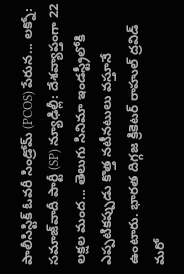పాలీసిస్టిక్ ఓవరీ సిండ్రోమ్ (PCOS) పేరున... లక్నో: సమాజ్‌వాదీ పార్టీ (SP) న్యూఢిల్లీ: దేశవ్యాప్తంగా 22 లక్షల మంద... తెలుగు సినిమా ఇండస్ట్రీలోకి ఎప్పటికప్పుడు కొత్త నటీనటులు వస్తూనే ఉంటారు. భారత దిగ్గజ క్రికెటర్‌ రాహుల్‌ ద్రవిడ్‌ మరో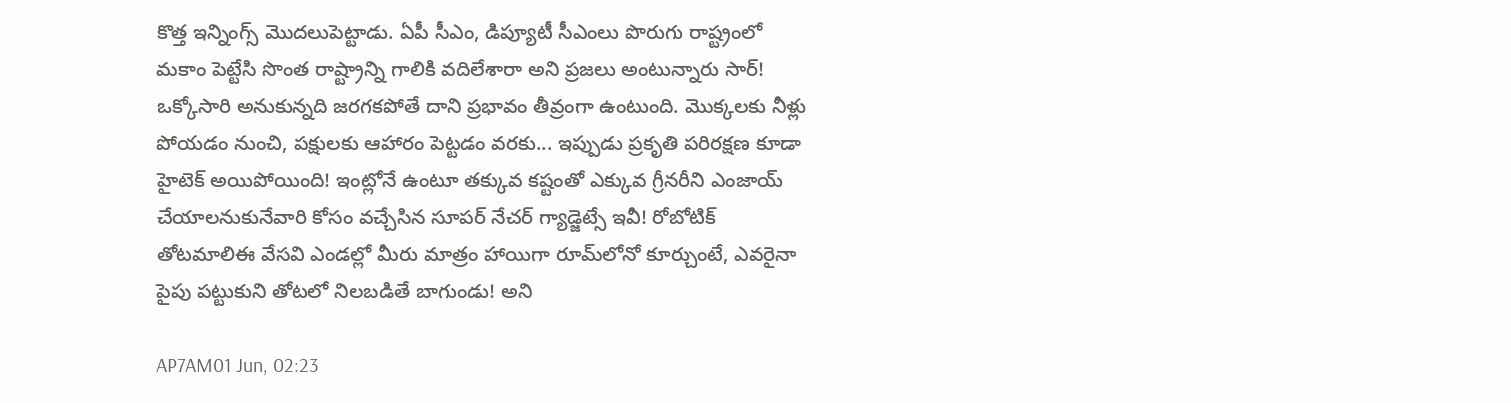కొత్త ఇన్నింగ్స్‌ మొదలుపెట్టాడు. ఏపీ సీఎం, డిప్యూటీ సీఎంలు పొరుగు రాష్ట్రంలో మకాం పెట్టేసి సొంత రాష్ట్రాన్ని గాలికి వదిలేశారా అని ప్రజలు అంటున్నారు సార్‌! ఒక్కోసారి అనుకున్నది జరగకపోతే దాని ప్రభావం తీవ్రంగా ఉంటుంది. మొక్కలకు నీళ్లు పోయడం నుంచి, పక్షులకు ఆహారం పెట్టడం వరకు... ఇప్పుడు ప్రకృతి పరిరక్షణ కూడా హైటెక్‌ అయిపోయింది! ఇంట్లోనే ఉంటూ తక్కువ కష్టంతో ఎక్కువ గ్రీనరీని ఎంజాయ్‌ చేయాలనుకునేవారి కోసం వచ్చేసిన సూపర్‌ నేచర్‌ గ్యాడ్జెట్సే ఇవీ! రోబోటిక్‌ తోటమాలిఈ వేసవి ఎండల్లో మీరు మాత్రం హాయిగా రూమ్‌లోనో కూర్చుంటే, ఎవరైనా పైపు పట్టుకుని తోటలో నిలబడితే బాగుండు! అని

AP7AM01 Jun, 02:23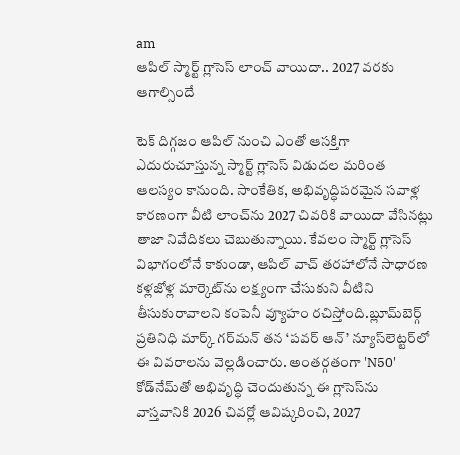am
ఆపిల్ స్మార్ట్ గ్లాసెస్ లాంచ్ వాయిదా.. 2027 వరకు ఆగాల్సిందే

టెక్ దిగ్గజం ఆపిల్ నుంచి ఎంతో ఆసక్తిగా ఎదురుచూస్తున్న స్మార్ట్ గ్లాసెస్ విడుదల మరింత ఆలస్యం కానుంది. సాంకేతిక, అభివృద్ధిపరమైన సవాళ్ల కారణంగా వీటి లాంచ్‌ను 2027 చివరికి వాయిదా వేసినట్లు తాజా నివేదికలు చెబుతున్నాయి. కేవలం స్మార్ట్ గ్లాసెస్ విభాగంలోనే కాకుండా, ఆపిల్ వాచ్ తరహాలోనే సాధారణ కళ్లజోళ్ల మార్కెట్‌ను లక్ష్యంగా చేసుకుని వీటిని తీసుకురావాలని కంపెనీ వ్యూహం రచిస్తోంది.బ్లూమ్‌బెర్గ్ ప్రతినిధి మార్క్ గర్‌మన్ తన ‘పవర్ ఆన్’ న్యూస్‌లెట్టర్‌లో ఈ వివరాలను వెల్లడించారు. అంతర్గతంగా 'N50' కోడ్‌నేమ్‌తో అభివృద్ధి చెందుతున్న ఈ గ్లాసెస్‌ను వాస్తవానికి 2026 చివర్లో ఆవిష్కరించి, 2027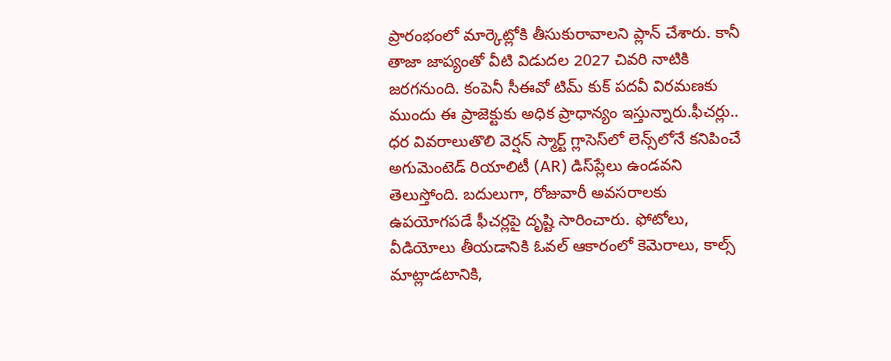ప్రారంభంలో మార్కెట్లోకి తీసుకురావాలని ప్లాన్ చేశారు. కానీ తాజా జాప్యంతో వీటి విడుదల 2027 చివరి నాటికి జరగనుంది. కంపెనీ సీఈవో టిమ్ కుక్ పదవీ విరమణకు ముందు ఈ ప్రాజెక్టుకు అధిక ప్రాధాన్యం ఇస్తున్నారు.ఫీచర్లు.. ధర వివరాలుతొలి వెర్షన్ స్మార్ట్ గ్లాసెస్‌లో లెన్స్‌లోనే కనిపించే అగుమెంటెడ్ రియాలిటీ (AR) డిస్‌ప్లేలు ఉండవని తెలుస్తోంది. బదులుగా, రోజువారీ అవసరాలకు ఉపయోగపడే ఫీచర్లపై దృష్టి సారించారు. ఫోటోలు, వీడియోలు తీయడానికి ఓవల్ ఆకారంలో కెమెరాలు, కాల్స్ మాట్లాడటానికి,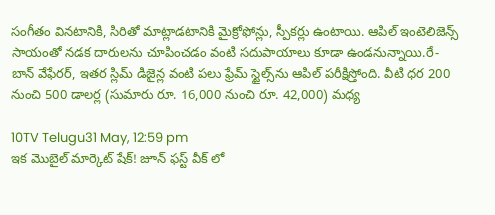సంగీతం వినటానికి, సిరితో మాట్లాడటానికి మైక్రోఫోన్లు, స్పీకర్లు ఉంటాయి. ఆపిల్ ఇంటెలిజెన్స్ సాయంతో నడక దారులను చూపించడం వంటి సదుపాయాలు కూడా ఉండనున్నాయి.రే-బాన్ వేఫేరర్, ఇతర స్లిమ్ డిజైన్ల వంటి పలు ఫ్రేమ్ స్టైల్స్‌ను ఆపిల్ పరీక్షిస్తోంది. వీటి ధర 200 నుంచి 500 డాలర్ల (సుమారు రూ. 16,000 నుంచి రూ. 42,000) మధ్య

10TV Telugu31 May, 12:59 pm
ఇక మొబైల్ మార్కెట్ షేక్! జూన్ ఫస్ట్ వీక్ లో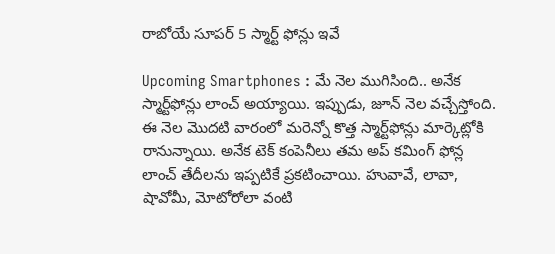రాబోయే సూపర్ 5 స్మార్ట్ ఫోన్లు ఇవే

Upcoming Smartphones : మే నెల ముగిసింది.. అనేక స్మార్ట్‌ఫోన్లు లాంచ్ అయ్యాయి. ఇప్పుడు, జూన్ నెల వచ్చేస్తోంది. ఈ నెల మొదటి వారంలో మరెన్నో కొత్త స్మార్ట్‌ఫోన్లు మార్కెట్లోకి రానున్నాయి. అనేక టెక్ కంపెనీలు తమ అప్ కమింగ్ ఫోన్ల లాంచ్ తేదీలను ఇప్పటికే ప్రకటించాయి. హువావే, లావా, షావోమీ, మోటోరోలా వంటి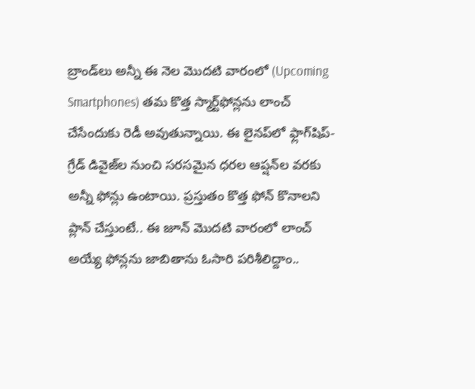బ్రాండ్‌లు అన్నీ ఈ నెల మొదటి వారంలో (Upcoming Smartphones) తమ కొత్త స్మార్ట్‌ఫోన్లను లాంచ్ చేసేందుకు రెడీ అవుతున్నాయి. ఈ లైనప్‌లో ఫ్లాగ్‌షిప్-గ్రేడ్ డివైజ్‌ల నుంచి సరసమైన ధరల ఆప్షన్‌ల వరకు అన్నీ ఫోన్లు ఉంటాయి. ప్రస్తుతం కొత్త ఫోన్ కొనాలని ప్లాన్ చేస్తుంటే.. ఈ జూన్ మొదటి వారంలో లాంచ్ అయ్యే ఫోన్లను జాబితాను ఓసారి పరిశీలిద్దాం..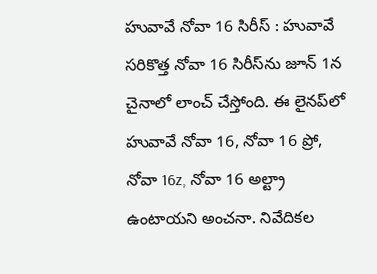హువావే నోవా 16 సిరీస్ : హువావే సరికొత్త నోవా 16 సిరీస్‌ను జూన్ 1న చైనాలో లాంచ్ చేస్తోంది. ఈ లైనప్‌లో హువావే నోవా 16, నోవా 16 ప్రో, నోవా 16z, నోవా 16 అల్ట్రా ఉంటాయని అంచనా. నివేదికల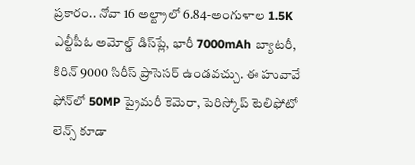ప్రకారం.. నోవా 16 అల్ట్రాలో 6.84-అంగుళాల 1.5K ఎల్టీపీఓ అమోల్డ్ డిస్‌ప్లే, భారీ 7000mAh బ్యాటరీ, కిరిన్ 9000 సిరీస్ ప్రాసెసర్ ఉండవచ్చు. ఈ హువావే ఫోన్‌లో 50MP ప్రైమరీ కెమెరా, పెరిస్కోప్ టెలిఫోటో లెన్స్ కూడా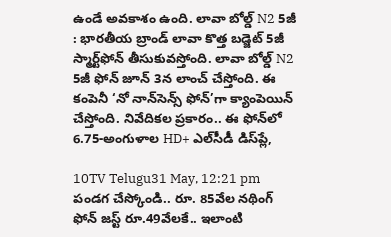ఉండే అవకాశం ఉంది. లావా బోల్డ్ N2 5జీ : భారతీయ బ్రాండ్ లావా కొత్త బడ్జెట్ 5జీ స్మార్ట్‌ఫోన్ తీసుకువస్తోంది. లావా బోల్డ్ N2 5జీ ఫోన్ జూన్ 3న లాంచ్ చేస్తోంది. ఈ కంపెనీ ‘నో నాన్‌సెన్స్ ఫోన్’గా క్యాంపెయిన్ చేస్తోంది. నివేదికల ప్రకారం.. ఈ ఫోన్‌లో 6.75-అంగుళాల HD+ ఎల్‌సీడీ డిస్‌ప్లే,

10TV Telugu31 May, 12:21 pm
పండగ చేస్కోండి.. రూ. 85వేల నథింగ్ ఫోన్ జస్ట్ రూ.49వేలకే.. ఇలాంటి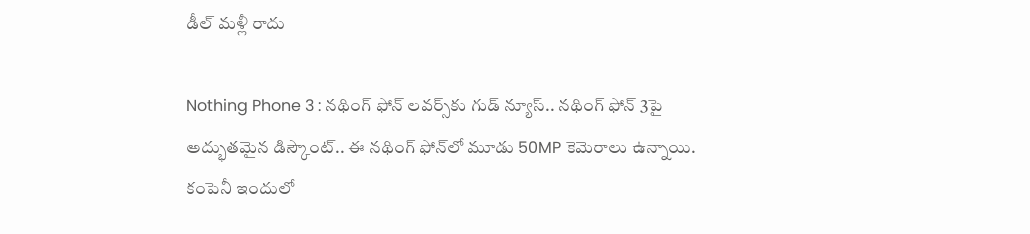డీల్ మళ్లీ రాదు

Nothing Phone 3 : నథింగ్ ఫోన్ లవర్స్‌కు గుడ్ న్యూస్.. నథింగ్ ఫోన్ 3పై అద్భుతమైన డిస్కౌంట్.. ఈ నథింగ్ ఫోన్‌లో మూడు 50MP కెమెరాలు ఉన్నాయి. కంపెనీ ఇందులో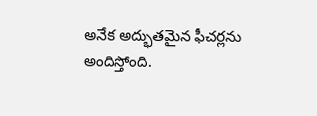అనేక అద్భుతమైన ఫీచర్లను అందిస్తోంది.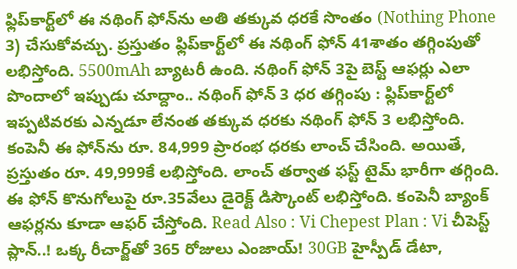ఫ్లిప్‌కార్ట్‌లో ఈ నథింగ్ ఫోన్‌ను అతి తక్కువ ధరకే సొంతం (Nothing Phone 3) చేసుకోవచ్చు. ప్రస్తుతం ఫ్లిప్‌కార్ట్‌లో ఈ నథింగ్ ఫోన్ 41శాతం తగ్గింపుతో లభిస్తోంది. 5500mAh బ్యాటరీ ఉంది. నథింగ్ ఫోన్ 3పై బెస్ట్ ఆఫర్లు ఎలా పొందాలో ఇప్పుడు చూద్దాం.. నథింగ్ ఫోన్ 3 ధర తగ్గింపు : ఫ్లిప్‌కార్ట్‌లో ఇప్పటివరకు ఎన్నడూ లేనంత తక్కువ ధరకు నథింగ్ ఫోన్ 3 లభిస్తోంది. కంపెనీ ఈ ఫోన్‌ను రూ. 84,999 ప్రారంభ ధరకు లాంచ్ చేసింది. అయితే, ప్రస్తుతం రూ. 49,999కే లభిస్తోంది. లాంచ్ తర్వాత ఫస్ట్ టైమ్ భారీగా తగ్గింది. ఈ ఫోన్‌ కొనుగోలుపై రూ.35వేలు డైరెక్ట్ డిస్కౌంట్ లభిస్తోంది. కంపెనీ బ్యాంక్ ఆఫర్లను కూడా ఆఫర్ చేస్తోంది. Read Also : Vi Chepest Plan : Vi చీపెస్ట్ ప్లాన్..! ఒక్క రీచార్జ్‌తో 365 రోజులు ఎంజాయ్! 30GB హైస్పీడ్ డేటా,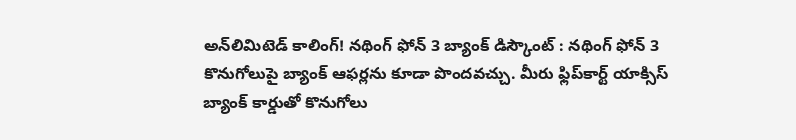అన్‌లిమిటెడ్ కాలింగ్! నథింగ్ ఫోన్ 3 బ్యాంక్ డిస్కౌంట్ : నథింగ్ ఫోన్ 3 కొనుగోలుపై బ్యాంక్ ఆఫర్లను కూడా పొందవచ్చు. మీరు ఫ్లిప్‌కార్ట్ యాక్సిస్ బ్యాంక్ కార్డుతో కొనుగోలు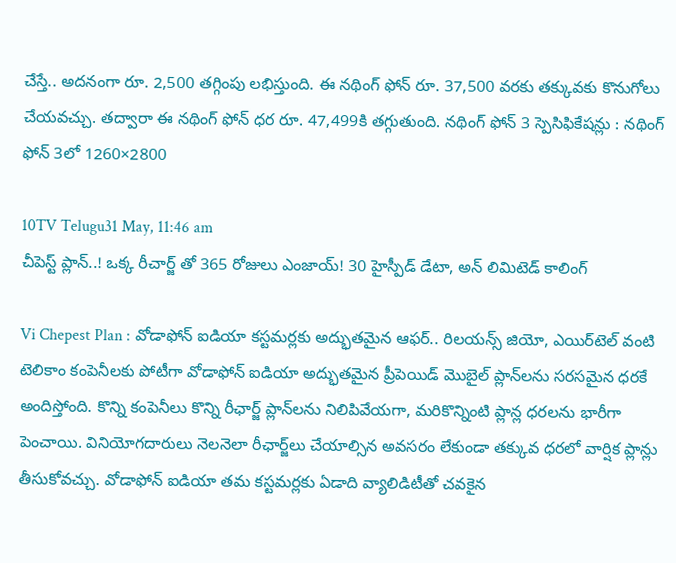చేస్తే.. అదనంగా రూ. 2,500 తగ్గింపు లభిస్తుంది. ఈ నథింగ్ ఫోన్‌ రూ. 37,500 వరకు తక్కువకు కొనుగోలు చేయవచ్చు. తద్వారా ఈ నథింగ్ ఫోన్ ధర రూ. 47,499కి తగ్గుతుంది. నథింగ్ ఫోన్ 3 స్పెసిఫికేషన్లు : నథింగ్ ఫోన్ 3లో 1260×2800

10TV Telugu31 May, 11:46 am
చీపెస్ట్ ప్లాన్..! ఒక్క రీచార్జ్ తో 365 రోజులు ఎంజాయ్! 30 హైస్పీడ్ డేటా, అన్ లిమిటెడ్ కాలింగ్

Vi Chepest Plan : వోడాఫోన్ ఐడియా కస్టమర్లకు అద్భుతమైన ఆఫర్.. రిలయన్స్ జియో, ఎయిర్‌టెల్ వంటి టెలికాం కంపెనీలకు పోటీగా వోడాఫోన్ ఐడియా అద్భుతమైన ప్రీపెయిడ్ మొబైల్ ప్లాన్‌లను సరసమైన ధరకే అందిస్తోంది. కొన్ని కంపెనీలు కొన్ని రీఛార్జ్ ప్లాన్‌లను నిలిపివేయగా, మరికొన్నింటి ప్లాన్ల ధరలను భారీగా పెంచాయి. వినియోగదారులు నెలనెలా రీఛార్జ్‌లు చేయాల్సిన అవసరం లేకుండా తక్కువ ధరలో వార్షిక ప్లాన్లు తీసుకోవచ్చు. వోడాఫోన్ ఐడియా తమ కస్టమర్లకు ఏడాది వ్యాలిడిటీతో చవకైన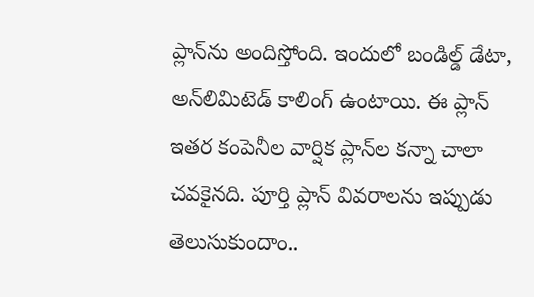ప్లాన్‌ను అందిస్తోంది. ఇందులో బండిల్డ్ డేటా, అన్‌లిమిటెడ్ కాలింగ్ ఉంటాయి. ఈ ప్లాన్ ఇతర కంపెనీల వార్షిక ప్లాన్‌ల కన్నా చాలా చవకైనది. పూర్తి ప్లాన్ వివరాలను ఇప్పుడు తెలుసుకుందాం..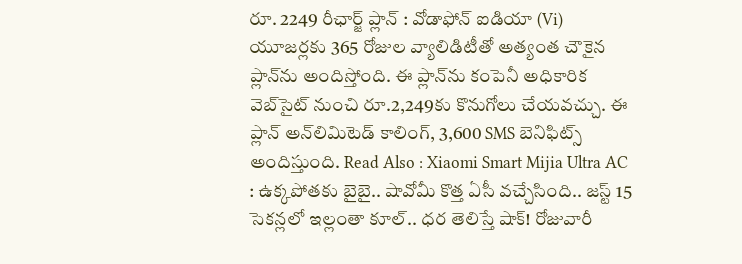రూ. 2249 రీఛార్జ్ ప్లాన్ : వోడాఫోన్ ఐడియా (Vi) యూజర్లకు 365 రోజుల వ్యాలిడిటీతో అత్యంత చౌకైన ప్లాన్‌ను అందిస్తోంది. ఈ ప్లాన్‌ను కంపెనీ అధికారిక వెబ్‌సైట్ నుంచి రూ.2,249కు కొనుగోలు చేయవచ్చు. ఈ ప్లాన్ అన్‌లిమిటెడ్ కాలింగ్, 3,600 SMS బెనిఫిట్స్ అందిస్తుంది. Read Also : Xiaomi Smart Mijia Ultra AC : ఉక్కపోతకు బైబై.. షావోమీ కొత్త ఏసీ వచ్చేసింది.. జస్ట్ 15 సెకన్లలో ఇల్లంతా కూల్.. ధర తెలిస్తే షాక్! రోజువారీ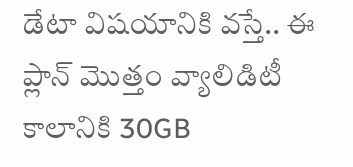డేటా విషయానికి వస్తే.. ఈ ప్లాన్ మొత్తం వ్యాలిడిటీ కాలానికి 30GB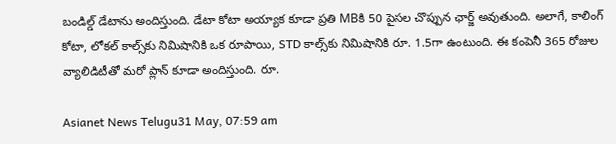బండిల్డ్ డేటాను అందిస్తుంది. డేటా కోటా అయ్యాక కూడా ప్రతి MBకి 50 పైసల చొప్పున ఛార్జ్ అవుతుంది. అలాగే, కాలింగ్ కోటా, లోకల్ కాల్స్‌కు నిమిషానికి ఒక రూపాయి, STD కాల్స్‌కు నిమిషానికి రూ. 1.5గా ఉంటుంది. ఈ కంపెనీ 365 రోజుల వ్యాలిడిటీతో మరో ప్లాన్‌ కూడా అందిస్తుంది. రూ.

Asianet News Telugu31 May, 07:59 am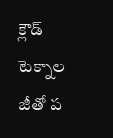క్లౌడ్ టెక్నాల జీతో ప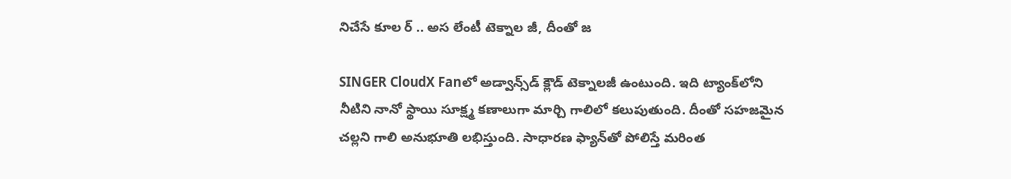నిచేసే కూల ర్ .. అస లేంటీ టెక్నాల జీ, దీంతో జ

SINGER CloudX Fanలో అడ్వాన్స్‌డ్ క్లౌడ్ టెక్నాలజీ ఉంటుంది. ఇది ట్యాంక్‌లోని నీటిని నానో స్థాయి సూక్ష్మ కణాలుగా మార్చి గాలిలో కలుపుతుంది. దీంతో సహజమైన చల్లని గాలి అనుభూతి లభిస్తుంది. సాధారణ ఫ్యాన్‌తో పోలిస్తే మరింత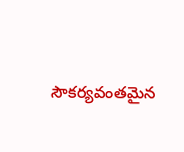సౌకర్యవంతమైన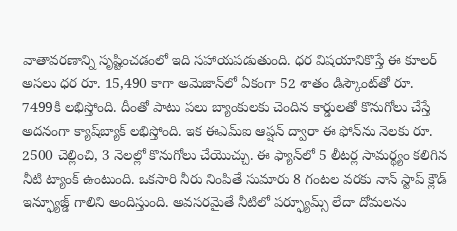వాతావరణాన్ని సృష్టించడంలో ఇది సహాయపడుతుంది. ధ‌ర విష‌యానికొస్తే ఈ కూల‌ర్ అస‌లు ధ‌ర రూ. 15,490 కాగా అమెజాన్‌లో ఏకంగా 52 శాతం డిస్కౌంట్‌తో రూ. 7499కి ల‌భిస్తోంది. దీంతో పాటు ప‌లు బ్యాంకుల‌కు చెందిన కార్డుల‌తో కొనుగోలు చేస్తే అద‌నంగా క్యాష్‌బ్యాక్ ల‌భిస్తోంది. ఇక ఈఎమ్ఐ ఆప్ష‌న్ ద్వారా ఈ ఫోన్‌ను నెల‌కు రూ. 2500 చెల్లించి, 3 నెల‌ల్లో కొనుగోలు చేయొచ్చు. ఈ ఫ్యాన్‌లో 5 లీటర్ల సామర్థ్యం కలిగిన నీటి ట్యాంక్ ఉంటుంది. ఒకసారి నీరు నింపితే సుమారు 8 గంటల వరకు నాన్ స్టాప్‌ క్లౌడ్ ఇన్ఫ్యూజ్డ్ గాలిని అందిస్తుంది. అవసరమైతే నీటిలో ప‌ర్ఫ్యూమ్స్‌ లేదా దోమలను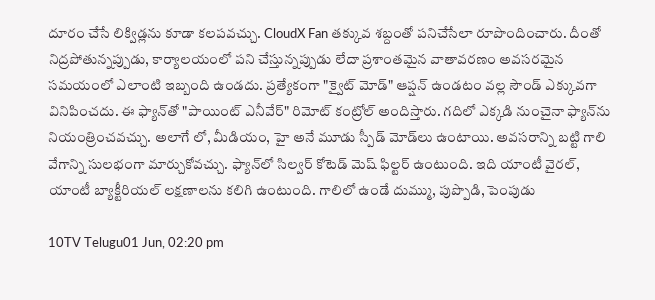దూరం చేసే లిక్విడ్ల‌ను కూడా కలపవచ్చు. CloudX Fan తక్కువ శబ్దంతో పనిచేసేలా రూపొందించారు. దీంతో నిద్రపోతున్నప్పుడు, కార్యాలయంలో పని చేస్తున్నప్పుడు లేదా ప్రశాంతమైన వాతావరణం అవసరమైన సమయంలో ఎలాంటి ఇబ్బంది ఉండదు. ప్రత్యేకంగా "క్వైట్ మోడ్" ఆప్షన్ ఉండటం వల్ల సౌండ్ ఎక్కువ‌గా వినిపించ‌దు. ఈ ఫ్యాన్‌తో "పాయింట్ ఎనీవేర్" రిమోట్ కంట్రోల్ అందిస్తారు. గదిలో ఎక్కడి నుంచైనా ఫ్యాన్‌ను నియంత్రించవచ్చు. అలాగే లో, మీడియం, హై అనే మూడు స్పీడ్ మోడ్‌లు ఉంటాయి. అవసరాన్ని బట్టి గాలి వేగాన్ని సులభంగా మార్చుకోవచ్చు. ఫ్యాన్‌లో సిల్వర్ కోటెడ్ మెష్ ఫిల్టర్ ఉంటుంది. ఇది యాంటీ వైరల్, యాంటీ బ్యాక్టీరియల్ లక్షణాలను కలిగి ఉంటుంది. గాలిలో ఉండే దుమ్ము, పుప్పొడి, పెంపుడు

10TV Telugu01 Jun, 02:20 pm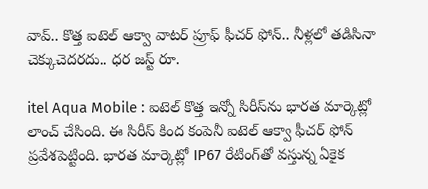వావ్.. కొత్త ఐటెల్ ఆక్వా వాటర్ ప్రూఫ్ ఫీచర్ ఫోన్.. నీళ్లలో తడిసినా చెక్కుచెదరదు.. ధర జస్ట్ రూ.

itel Aqua Mobile : ఐటెల్ కొత్త ఇన్నో సిరీస్‌ను భారత మార్కెట్లో లాంచ్ చేసింది. ఈ సిరీస్ కింద కంపెనీ ఐటెల్ ఆక్వా ఫీచర్ ఫోన్‌ ప్రవేశపెట్టింది. భారత మార్కెట్లో IP67 రేటింగ్‌తో వస్తున్న ఏకైక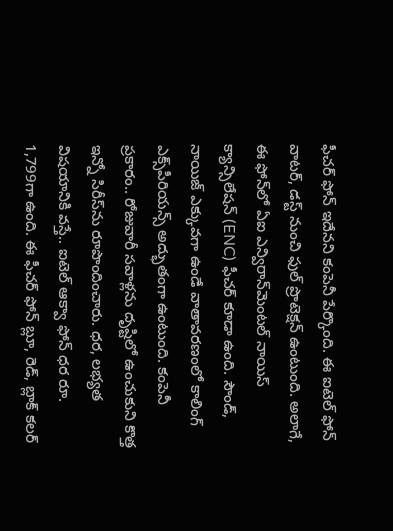ఫీచర్ ఫోన్ ఇదేనని కంపెనీ పేర్కొంది. ఈ ఐటెల్ ఫోన్ వాటర్, డస్ట్ నుంచి ఫుల్ ప్రొటెక్షన్ ఉంటుంది. అలాగే, ఈ ఫోన్‌లో ఏఐ ఎన్విరాన్‌మెంటల్ నాయిస్ క్యాన్సిలేషన్ (ENC) ఫీచర్ కూడా ఉంది. సౌండ్, నాయిజ్ ఎక్కువగా ఉండే వాతావరణంలో కాలింగ్ ఎక్స్‌పీరియన్స్ అద్భుతంగా ఉంటుంది. కంపెనీ ప్రకారం.. రోజువారీ సవాళ్లను దృష్టిలో ఉంచుకుని కొత్త ఇన్నో సిరీస్‌ను రూపొందించారు. ధర, లభ్యత విషయానికి వస్తే.. ఐటెల్ ఆక్వా ఫోన్ ధర రూ. 1,799గా ఉంది. ఈ ఫీచర్ ఫోన్ బ్లూ, రెడ్, బ్లాక్ కలర్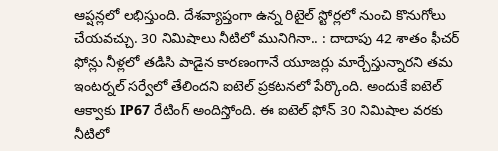ఆప్షన్లలో లభిస్తుంది. దేశవ్యాప్తంగా ఉన్న రిటైల్ స్టోర్లలో నుంచి కొనుగోలు చేయవచ్చు. 30 నిమిషాలు నీటిలో మునిగినా.. : దాదాపు 42 శాతం ఫీచర్ ఫోన్లు నీళ్లలో తడిసి పాడైన కారణంగానే యూజర్లు మార్చేస్తున్నారని తమ ఇంటర్నల్ సర్వేలో తేలిందని ఐటెల్ ప్రకటనలో పేర్కొంది. అందుకే ఐటెల్ ఆక్వాకు IP67 రేటింగ్ అందిస్తోంది. ఈ ఐటెల్ ఫోన్ 30 నిమిషాల వరకు నీటిలో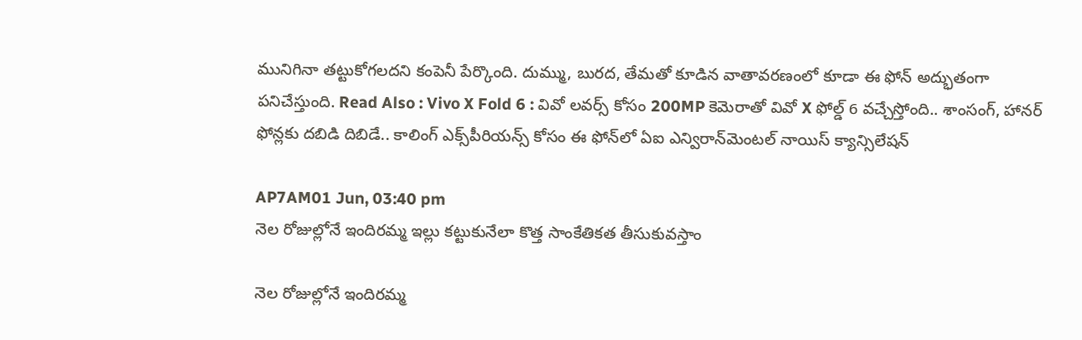మునిగినా తట్టుకోగలదని కంపెనీ పేర్కొంది. దుమ్ము, బురద, తేమతో కూడిన వాతావరణంలో కూడా ఈ ఫోన్ అద్భుతంగా పనిచేస్తుంది. Read Also : Vivo X Fold 6 : వివో లవర్స్ కోసం 200MP కెమెరాతో వివో X ఫోల్డ్ 6 వచ్చేస్తోంది.. శాంసంగ్, హానర్ ఫోన్లకు దబిడి దిబిడే.. కాలింగ్ ఎక్స్‌పీరియన్స్ కోసం ఈ ఫోన్‌లో ఏఐ ఎన్విరాన్‌మెంటల్ నాయిస్ క్యాన్సిలేషన్

AP7AM01 Jun, 03:40 pm
నెల రోజుల్లోనే ఇందిరమ్మ ఇల్లు కట్టుకునేలా కొత్త సాంకేతికత తీసుకువస్తాం

నెల రోజుల్లోనే ఇందిరమ్మ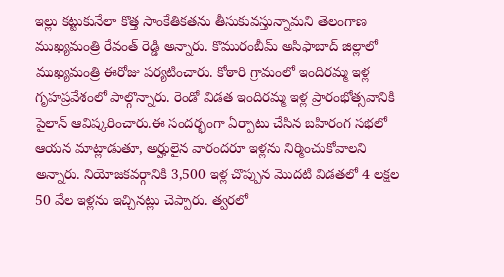ఇల్లు కట్టుకునేలా కొత్త సాంకేతికతను తీసుకువస్తున్నామని తెలంగాణ ముఖ్యమంత్రి రేవంత్ రెడ్డి అన్నారు. కొమురంబీమ్ అసిఫాబాద్ జిల్లాలో ముఖ్యమంత్రి ఈరోజు పర్యటించారు. కోఠారి గ్రామంలో ఇందిరమ్మ ఇళ్ల గృహప్రవేశంలో పాల్గొన్నారు. రెండో విడత ఇందిరమ్మ ఇళ్ల ప్రారంభోత్సవానికి పైలాన్ ఆవిష్కరించారు.ఈ సందర్భంగా ఏర్పాటు చేసిన బహిరంగ సభలో ఆయన మాట్లాడుతూ, అర్హులైన వారందరూ ఇళ్లను నిర్మించుకోవాలని అన్నారు. నియోజకవర్గానికి 3,500 ఇళ్ల చొప్పున మొదటి విడతలో 4 లక్షల 50 వేల ఇళ్లను ఇచ్చినట్లు చెప్పారు. త్వరలో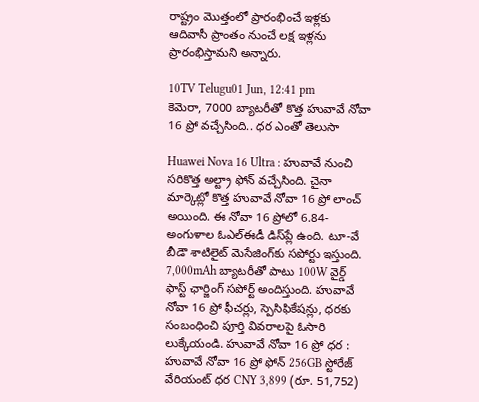రాష్ట్రం మొత్తంలో ప్రారంభించే ఇళ్లకు ఆదివాసీ ప్రాంతం నుంచే లక్ష ఇళ్లను ప్రారంభిస్తామని అన్నారు.

10TV Telugu01 Jun, 12:41 pm
కెమెరా, 7000 బ్యాటరీతో కొత్త హువావే నోవా 16 ప్రో వచ్చేసింది.. ధర ఎంతో తెలుసా

Huawei Nova 16 Ultra : హువావే నుంచి సరికొత్త అల్ట్రా ఫోన్ వచ్చేసింది. చైనా మార్కెట్లో కొత్త హువావే నోవా 16 ప్రో లాంచ్ అయింది. ఈ నోవా 16 ప్రోలో 6.84-అంగుళాల ఓఎల్ఈడీ డిస్‌ప్లే ఉంది. టూ-వే బీడౌ శాటిలైట్ మెసేజింగ్‌కు సపోర్టు ఇస్తుంది. 7,000mAh బ్యాటరీతో పాటు 100W వైర్డ్ ఫాస్ట్ ఛార్జింగ్ సపోర్ట్ అందిస్తుంది. హువావే నోవా 16 ప్రో ఫీచర్లు, స్పెసిఫికేషన్లు, ధరకు సంబంధించి పూర్తి వివరాలపై ఓసారి లుక్కేయండి. హువావే నోవా 16 ప్రో ధర : హువావే నోవా 16 ప్రో ఫోన్ 256GB స్టోరేజ్ వేరియంట్ ధర CNY 3,899 (రూ. 51,752)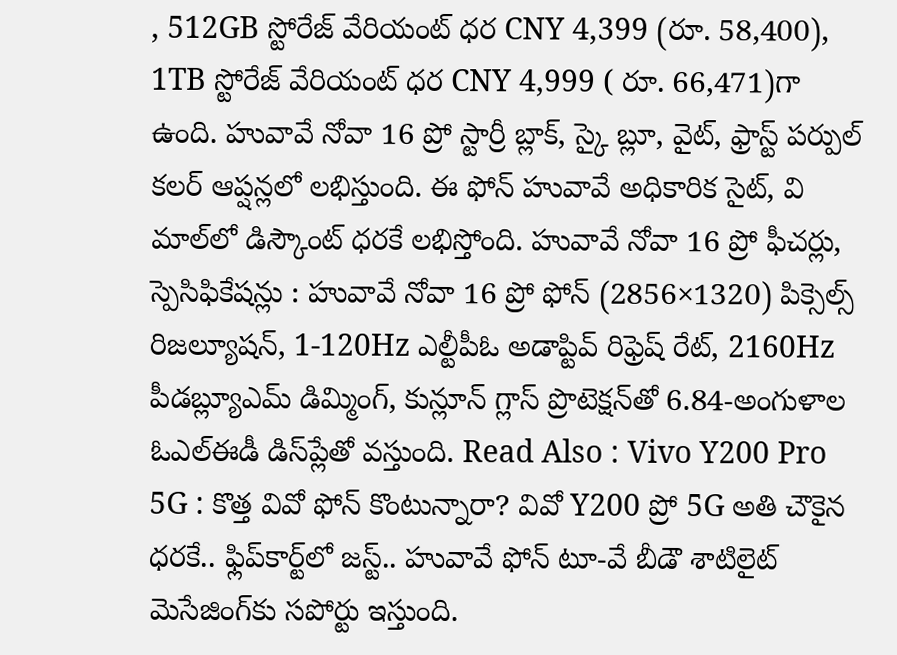, 512GB స్టోరేజ్ వేరియంట్ ధర CNY 4,399 (రూ. 58,400), 1TB స్టోరేజ్ వేరియంట్ ధర CNY 4,999 ( రూ. 66,471)గా ఉంది. హువావే నోవా 16 ప్రో స్టార్రీ బ్లాక్, స్కై బ్లూ, వైట్, ఫ్రాస్ట్ పర్పుల్ కలర్ ఆప్షన్లలో లభిస్తుంది. ఈ ఫోన్ హువావే అధికారిక సైట్, వి మాల్‌లో డిస్కౌంట్ ధరకే లభిస్తోంది. హువావే నోవా 16 ప్రో ఫీచర్లు, స్పెసిఫికేషన్లు : హువావే నోవా 16 ప్రో ఫోన్ (2856×1320) పిక్సెల్స్ రిజల్యూషన్, 1-120Hz ఎల్టీపీఓ అడాప్టివ్ రిఫ్రెష్ రేట్, 2160Hz పీడబ్ల్యూఎమ్ డిమ్మింగ్, కున్లూన్ గ్లాస్ ప్రొటెక్షన్‌తో 6.84-అంగుళాల ఓఎల్ఈడీ డిస్‌ప్లేతో వస్తుంది. Read Also : Vivo Y200 Pro 5G : కొత్త వివో ఫోన్ కొంటున్నారా? వివో Y200 ప్రో 5G అతి చౌకైన ధరకే.. ఫ్లిప్‌కార్ట్‌లో జస్ట్.. హువావే ఫోన్ టూ-వే బీడౌ శాటిలైట్ మెసేజింగ్‌కు సపోర్టు ఇస్తుంది.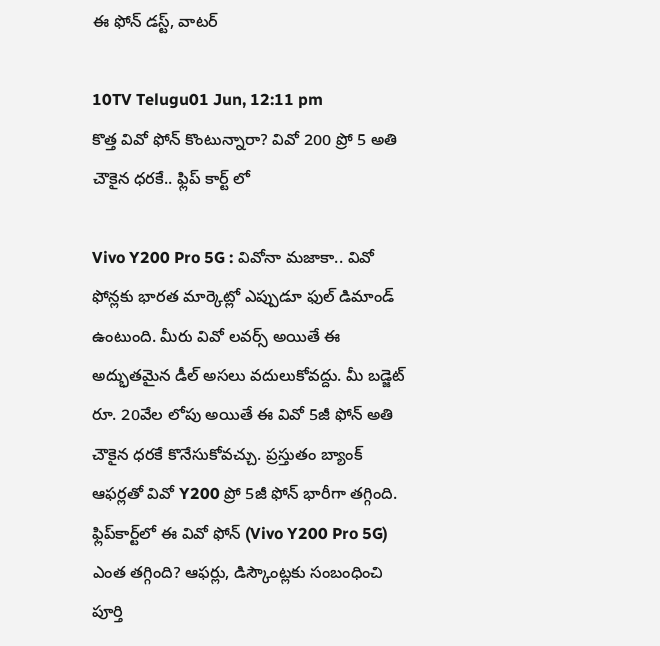ఈ ఫోన్ డస్ట్, వాటర్

10TV Telugu01 Jun, 12:11 pm
కొత్త వివో ఫోన్ కొంటున్నారా? వివో 200 ప్రో 5 అతి చౌకైన ధరకే.. ఫ్లిప్ కార్ట్ లో

Vivo Y200 Pro 5G : వివోనా మజాకా.. వివో ఫోన్లకు భారత మార్కెట్లో ఎప్పుడూ ఫుల్ డిమాండ్ ఉంటుంది. మీరు వివో లవర్స్ అయితే ఈ అద్భుతమైన డీల్ అసలు వదులుకోవద్దు. మీ బడ్జెట్ రూ. 20వేల లోపు అయితే ఈ వివో 5జీ ఫోన్ అతి చౌకైన ధరకే కొనేసుకోవచ్చు. ప్రస్తుతం బ్యాంక్ ఆఫర్లతో వివో Y200 ప్రో 5జీ ఫోన్ భారీగా తగ్గింది. ఫ్లిప్‌కార్ట్‌లో ఈ వివో ఫోన్ (Vivo Y200 Pro 5G) ఎంత తగ్గింది? ఆఫర్లు, డిస్కౌంట్లకు సంబంధించి పూర్తి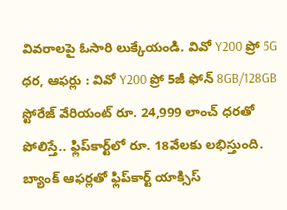వివరాలపై ఓసారి లుక్కేయండి. వివో Y200 ప్రో 5G ధర, ఆఫర్లు : వివో Y200 ప్రో 5జీ ఫోన్ 8GB/128GB స్టోరేజ్ వేరియంట్ రూ. 24,999 లాంచ్ ధరతో పోలిస్తే.. ఫ్లిప్‌కార్ట్‌లో రూ. 18వేలకు లభిస్తుంది. బ్యాంక్ ఆఫర్లతో ఫ్లిప్‌కార్ట్ యాక్సిస్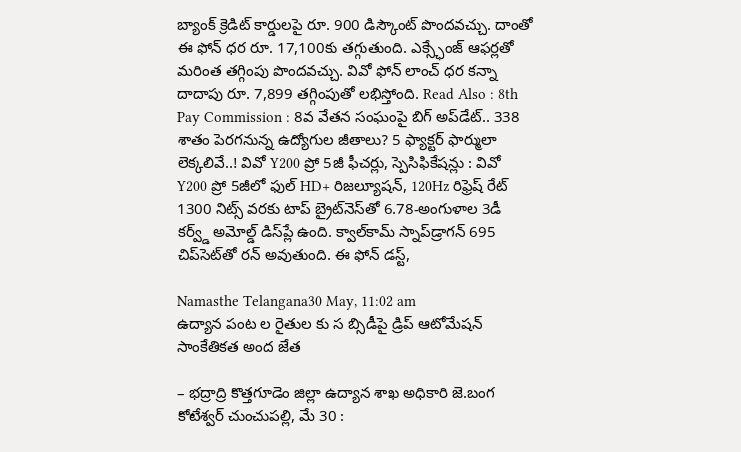బ్యాంక్ క్రెడిట్ కార్డులపై రూ. 900 డిస్కౌంట్ పొందవచ్చు. దాంతో ఈ ఫోన్ ధర రూ. 17,100కు తగ్గుతుంది. ఎక్స్ఛేంజ్ ఆఫర్లతో మరింత తగ్గింపు పొందవచ్చు. వివో ఫోన్ లాంచ్ ధర కన్నా దాదాపు రూ. 7,899 తగ్గింపుతో లభిస్తోంది. Read Also : 8th Pay Commission : 8వ వేతన సంఘంపై బిగ్ అప్‌డేట్.. 338 శాతం పెరగనున్న ఉద్యోగుల జీతాలు? 5 ఫ్యాక్టర్ ఫార్ములా లెక్కలివే..! వివో Y200 ప్రో 5జీ ఫీచర్లు, స్పెసిఫికేషన్లు : వివో Y200 ప్రో 5జీలో ఫుల్ HD+ రిజల్యూషన్, 120Hz రిఫ్రెష్ రేట్ 1300 నిట్స్ వరకు టాప్ బ్రైట్‌నెస్‌తో 6.78-అంగుళాల 3డీ కర్వ్డ్ అమోల్డ్ డిస్‌ప్లే ఉంది. క్వాల్‌కామ్ స్నాప్‌డ్రాగన్ 695 చిప్‌సెట్‌తో రన్ అవుతుంది. ఈ ఫోన్ డస్ట్,

Namasthe Telangana30 May, 11:02 am
ఉద్యాన పంట ల రైతుల కు స బ్సిడీపై డ్రిప్ ఆటోమేషన్ సాంకేతికత అంద జేత

– భద్రాద్రి కొత్తగూడెం జిల్లా ఉద్యాన శాఖ అధికారి జె.బంగ కోటేశ్వర్ చుంచుప‌ల్లి, మే 30 :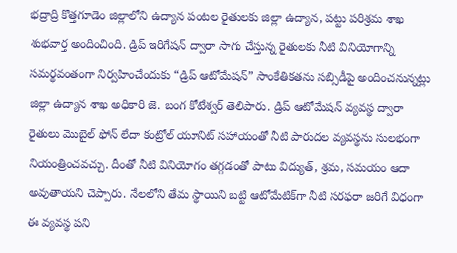భద్రాద్రి కొత్తగూడెం జిల్లాలోని ఉద్యాన పంటల రైతులకు జిల్లా ఉద్యాన, పట్టు పరిశ్రమ శాఖ శుభవార్త అందించింది. డ్రిప్ ఇరిగేషన్ ద్వారా సాగు చేస్తున్న రైతులకు నీటి వినియోగాన్ని సమర్థవంతంగా నిర్వహించేందుకు “డ్రిప్ ఆటోమేషన్” సాంకేతికతను సబ్సిడీపై అందించనున్నట్లు జిల్లా ఉద్యాన శాఖ అధికారి జె. బంగ కోటేశ్వర్ తెలిపారు. డ్రిప్ ఆటోమేషన్ వ్యవస్థ ద్వారా రైతులు మొబైల్ ఫోన్ లేదా కంట్రోల్ యూనిట్ సహాయంతో నీటి పారుదల వ్యవస్థను సులభంగా నియంత్రించవచ్చు. దీంతో నీటి వినియోగం తగ్గడంతో పాటు విద్యుత్, శ్రమ, సమయం ఆదా అవుతాయని చెప్పారు. నేలలోని తేమ స్థాయిని బట్టి ఆటోమేటిక్‌గా నీటి సరఫరా జరిగే విధంగా ఈ వ్యవస్థ పని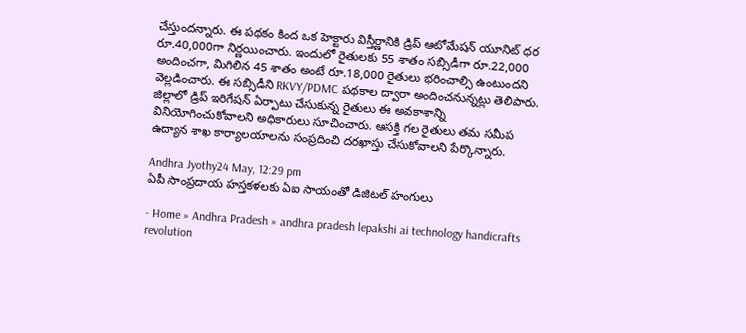చేస్తుంద‌న్నారు. ఈ పథకం కింద ఒక హెక్టారు విస్తీర్ణానికి డ్రిప్ ఆటోమేషన్ యూనిట్ ధర రూ.40,000గా నిర్ణయించారు. ఇందులో రైతులకు 55 శాతం సబ్సిడీగా రూ.22,000 అందించగా, మిగిలిన 45 శాతం అంటే రూ.18,000 రైతులు భరించాల్సి ఉంటుంద‌ని వెల్ల‌డించారు. ఈ సబ్సిడీని RKVY/PDMC పథకాల ద్వారా అందించనున్న‌ట్లు తెలిపారు. జిల్లాలో డ్రిప్ ఇరిగేషన్ ఏర్పాటు చేసుకున్న రైతులు ఈ అవకాశాన్ని వినియోగించుకోవాలని అధికారులు సూచించారు. ఆసక్తి గల రైతులు తమ సమీప ఉద్యాన శాఖ కార్యాలయాలను సంప్రదించి దరఖాస్తు చేసుకోవాలని పేర్కొన్నారు.

Andhra Jyothy24 May, 12:29 pm
ఏపీ సాంప్రదాయ హస్తకళలకు ఏఐ సాయంతో డిజిటల్ హంగులు

- Home » Andhra Pradesh » andhra pradesh lepakshi ai technology handicrafts revolution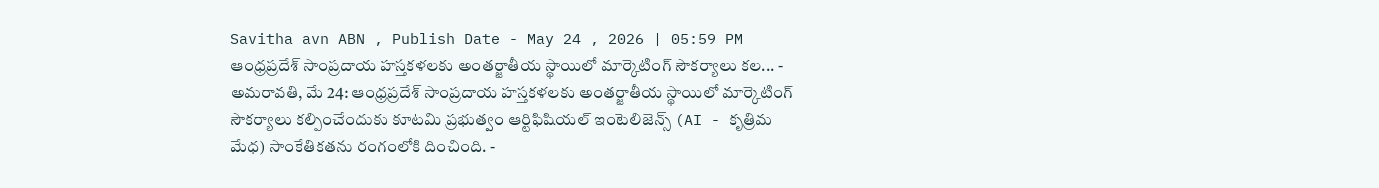Savitha avn ABN , Publish Date - May 24 , 2026 | 05:59 PM ఆంధ్రప్రదేశ్ సాంప్రదాయ హస్తకళలకు అంతర్జాతీయ స్థాయిలో మార్కెటింగ్ సౌకర్యాలు కల... - అమరావతి, మే 24: ఆంధ్రప్రదేశ్ సాంప్రదాయ హస్తకళలకు అంతర్జాతీయ స్థాయిలో మార్కెటింగ్ సౌకర్యాలు కల్పించేందుకు కూటమి ప్రభుత్వం ఆర్టిఫిషియల్ ఇంటెలిజెన్స్ (AI - కృత్రిమ మేధ) సాంకేతికతను రంగంలోకి దించింది. -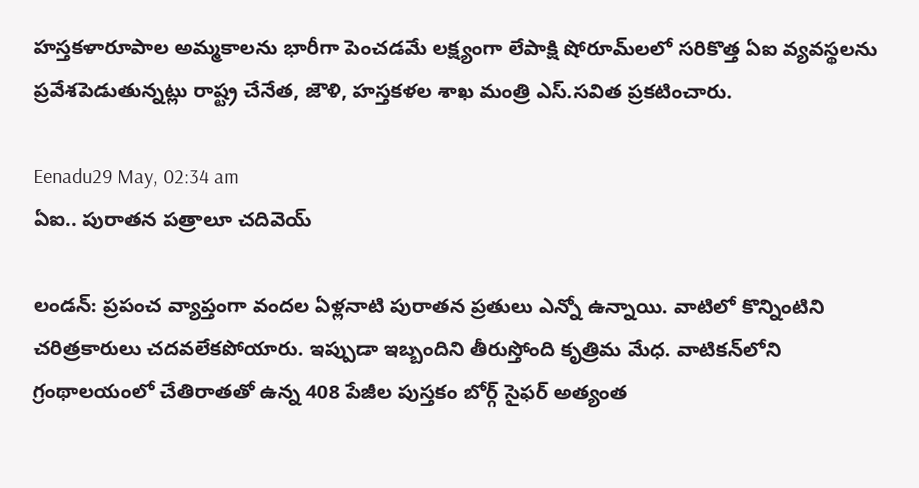హస్తకళారూపాల అమ్మకాలను భారీగా పెంచడమే లక్ష్యంగా లేపాక్షి షోరూమ్‌లలో సరికొత్త ఏఐ వ్యవస్థలను ప్రవేశపెడుతున్నట్లు రాష్ట్ర చేనేత, జౌళి, హస్తకళల శాఖ మంత్రి ఎస్.సవిత ప్రకటించారు.

Eenadu29 May, 02:34 am
ఏఐ.. పురాతన పత్రాలూ చదివెయ్

లండన్‌: ప్రపంచ వ్యాప్తంగా వందల ఏళ్లనాటి పురాతన ప్రతులు ఎన్నో ఉన్నాయి. వాటిలో కొన్నింటిని చరిత్రకారులు చదవలేకపోయారు. ఇప్పుడా ఇబ్బందిని తీరుస్తోంది కృత్రిమ మేధ. వాటికన్‌లోని గ్రంథాలయంలో చేతిరాతతో ఉన్న 408 పేజీల పుస్తకం బోర్గ్‌ సైఫర్‌ అత్యంత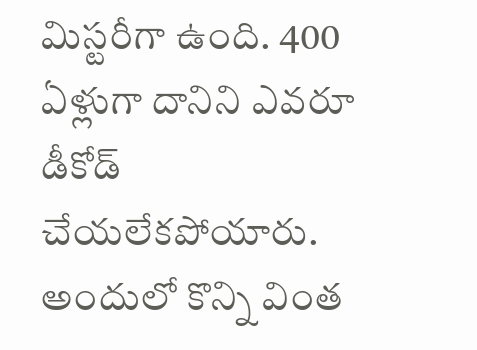మిస్టరీగా ఉంది. 400 ఏళ్లుగా దానిని ఎవరూ డీకోడ్‌ చేయలేకపోయారు. అందులో కొన్ని వింత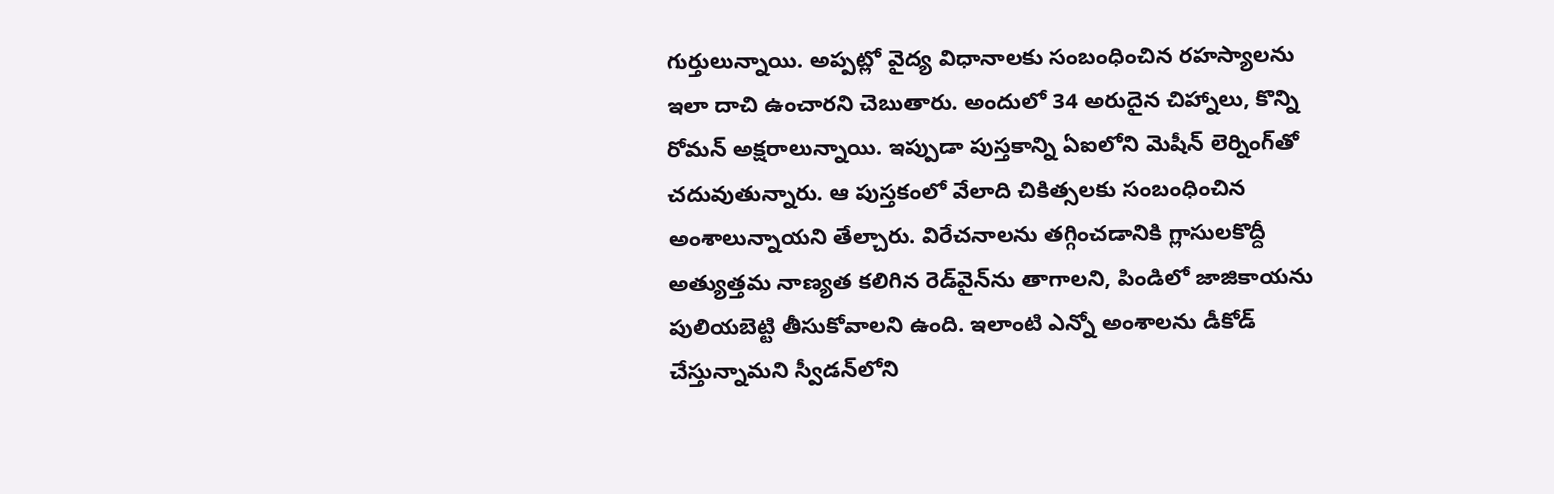గుర్తులున్నాయి. అప్పట్లో వైద్య విధానాలకు సంబంధించిన రహస్యాలను ఇలా దాచి ఉంచారని చెబుతారు. అందులో 34 అరుదైన చిహ్నాలు, కొన్ని రోమన్‌ అక్షరాలున్నాయి. ఇప్పుడా పుస్తకాన్ని ఏఐలోని మెషీన్‌ లెర్నింగ్‌తో చదువుతున్నారు. ఆ పుస్తకంలో వేలాది చికిత్సలకు సంబంధించిన అంశాలున్నాయని తేల్చారు. విరేచనాలను తగ్గించడానికి గ్లాసులకొద్దీ అత్యుత్తమ నాణ్యత కలిగిన రెడ్‌వైన్‌ను తాగాలని, పిండిలో జాజికాయను పులియబెట్టి తీసుకోవాలని ఉంది. ఇలాంటి ఎన్నో అంశాలను డీకోడ్‌ చేస్తున్నామని స్వీడన్‌లోని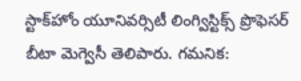స్టాక్‌హోం యూనివర్సిటీ లింగ్విస్టిక్స్‌ ప్రొఫెసర్‌ బీటా మెగ్వెసీ తెలిపారు. గమనిక: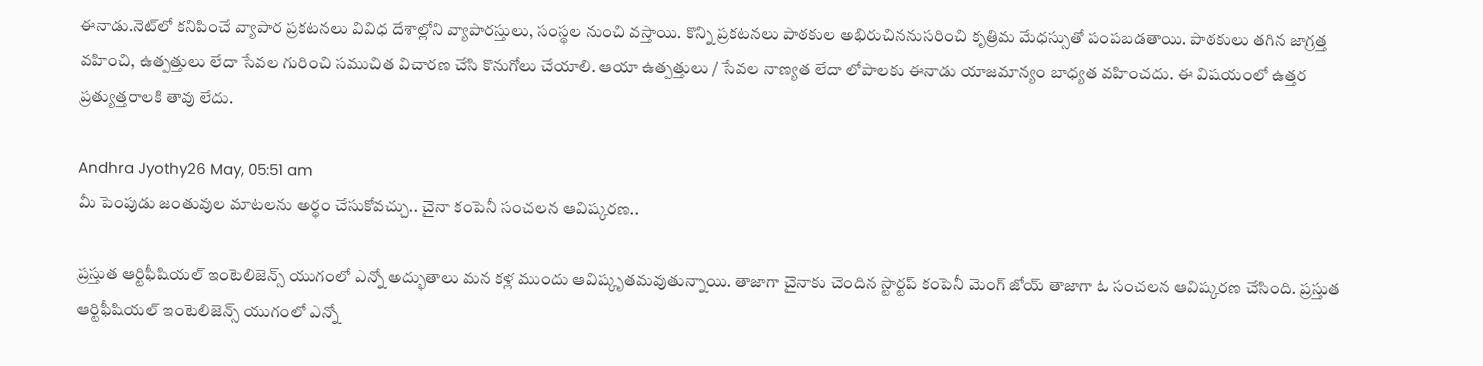ఈనాడు.నెట్‌లో కనిపించే వ్యాపార ప్రకటనలు వివిధ దేశాల్లోని వ్యాపారస్తులు, సంస్థల నుంచి వస్తాయి. కొన్ని ప్రకటనలు పాఠకుల అభిరుచిననుసరించి కృత్రిమ మేధస్సుతో పంపబడతాయి. పాఠకులు తగిన జాగ్రత్త వహించి, ఉత్పత్తులు లేదా సేవల గురించి సముచిత విచారణ చేసి కొనుగోలు చేయాలి. ఆయా ఉత్పత్తులు / సేవల నాణ్యత లేదా లోపాలకు ఈనాడు యాజమాన్యం బాధ్యత వహించదు. ఈ విషయంలో ఉత్తర ప్రత్యుత్తరాలకి తావు లేదు.

Andhra Jyothy26 May, 05:51 am
మీ పెంపుడు జంతువుల మాటలను అర్థం చేసుకోవచ్చు.. చైనా కంపెనీ సంచలన ఆవిష్కరణ..

ప్రస్తుత ఆర్టిఫీషియల్ ఇంటెలిజెన్స్ యుగంలో ఎన్నో అద్భుతాలు మన కళ్ల ముందు ఆవిష్కృతమవుతున్నాయి. తాజాగా చైనాకు చెందిన స్టార్టప్ కంపెనీ మెంగ్ జోయ్ తాజాగా ఓ సంచలన ఆవిష్కరణ చేసింది. ప్రస్తుత ఆర్టిఫీషియల్ ఇంటెలిజెన్స్ యుగంలో ఎన్నో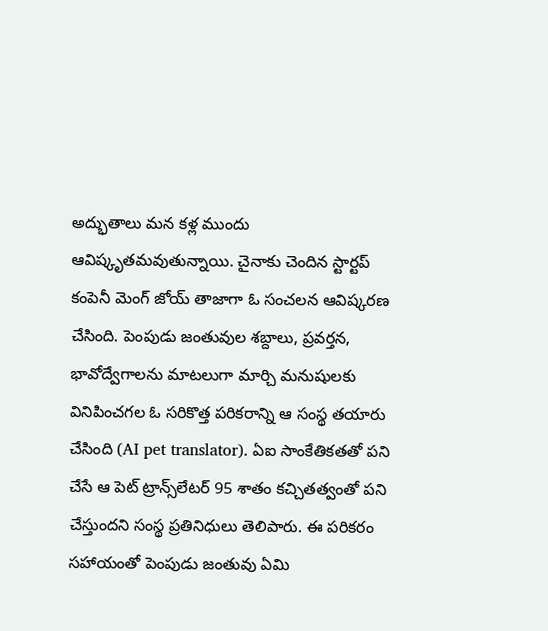అద్భుతాలు మన కళ్ల ముందు ఆవిష్కృతమవుతున్నాయి. చైనాకు చెందిన స్టార్టప్ కంపెనీ మెంగ్ జోయ్ తాజాగా ఓ సంచలన ఆవిష్కరణ చేసింది. పెంపుడు జంతువుల శబ్దాలు, ప్రవర్తన, భావోద్వేగాలను మాటలుగా మార్చి మనుషులకు వినిపించగల ఓ సరికొత్త పరికరాన్ని ఆ సంస్థ తయారు చేసింది (AI pet translator). ఏఐ సాంకేతికతతో పని చేసే ఆ పెట్ ట్రాన్స్‌లేటర్ 95 శాతం కచ్చితత్వంతో పని చేస్తుందని సంస్థ ప్రతినిధులు తెలిపారు. ఈ పరికరం సహాయంతో పెంపుడు జంతువు ఏమి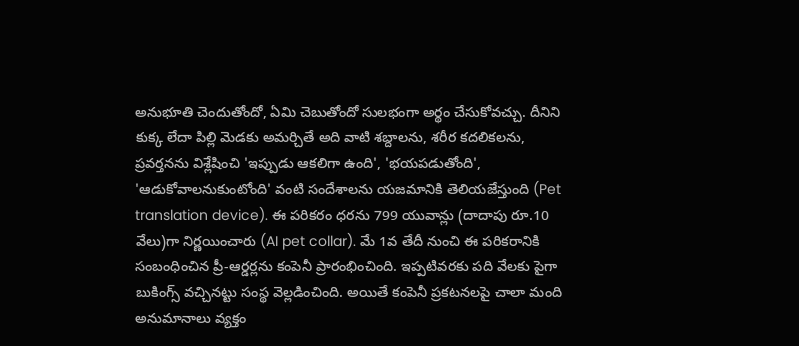అనుభూతి చెందుతోందో, ఏమి చెబుతోందో సులభంగా అర్థం చేసుకోవచ్చు. దీనిని కుక్క లేదా పిల్లి మెడకు అమర్చితే అది వాటి శబ్దాలను, శరీర కదలికలను, ప్రవర్తనను విశ్లేషించి 'ఇప్పుడు ఆకలిగా ఉంది', 'భయపడుతోంది', 'ఆడుకోవాలనుకుంటోంది' వంటి సందేశాలను యజమానికి తెలియజేస్తుంది (Pet translation device). ఈ పరికరం ధరను 799 యువాన్లు (దాదాపు రూ.10 వేలు)గా నిర్ణయించారు (AI pet collar). మే 1వ తేదీ నుంచి ఈ పరికరానికి సంబంధించిన ప్రీ-ఆర్డర్లను కంపెనీ ప్రారంభించింది. ఇప్పటివరకు పది వేలకు పైగా బుకింగ్స్ వచ్చినట్టు సంస్థ వెల్లడించింది. అయితే కంపెనీ ప్రకటనలపై చాలా మంది అనుమానాలు వ్యక్తం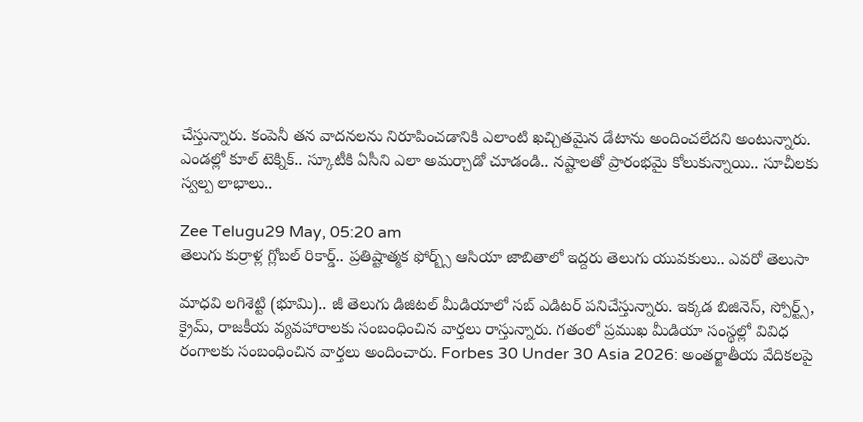చేస్తున్నారు. కంపెనీ తన వాదనలను నిరూపించడానికి ఎలాంటి ఖచ్చితమైన డేటాను అందించలేదని అంటున్నారు. ఎండల్లో కూల్ టెక్నిక్.. స్కూటీకి ఏసీని ఎలా అమర్చాడో చూడండి.. నష్టాలతో ప్రారంభమై కోలుకున్నాయి.. సూచీలకు స్వల్ప లాభాలు..

Zee Telugu29 May, 05:20 am
తెలుగు కుర్రాళ్ల గ్లోబల్ రికార్డ్.. ప్రతిష్టాత్మక ఫోర్బ్స్ ఆసియా జాబితాలో ఇద్దరు తెలుగు యువకులు.. ఎవరో తెలుసా

మాధవి లగిశెట్టి (భూమి).. జీ తెలుగు డిజిటల్ మీడియాలో సబ్ ఎడిటర్ పనిచేస్తున్నారు. ఇక్కడ బిజినెస్, స్పోర్ట్స్, క్రైమ్, రాజకీయ వ్యవహారాలకు సంబంధించిన వార్తలు రాస్తున్నారు. గతంలో ప్రముఖ మీడియా సంస్థల్లో వివిధ రంగాలకు సంబంధించిన వార్తలు అందించారు. Forbes 30 Under 30 Asia 2026: అంతర్జాతీయ వేదికలపై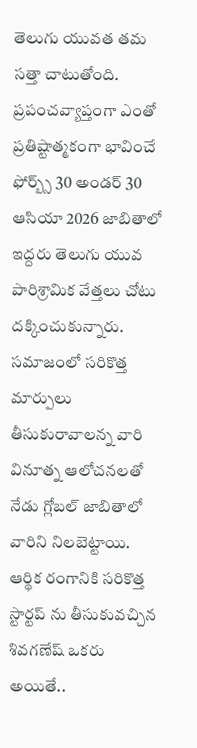తెలుగు యువత తమ సత్తా చాటుతోంది. ప్రపంచవ్యాప్తంగా ఎంతో ప్రతిష్టాత్మకంగా భావించే ఫోర్బ్స్ 30 అండర్ 30 ఆసియా 2026 జాబితాలో ఇద్దరు తెలుగు యువ పారిశ్రామిక వేత్తలు చోటు దక్కించుకున్నారు. సమాజంలో సరికొత్త మార్పులు తీసుకురావాలన్న వారి వినూత్న ఆలోచనలతో నేడు గ్లోబల్ జాబితాలో వారిని నిలబెట్టాయి. ఆర్థిక రంగానికి సరికొత్త స్టార్టప్ ను తీసుకువచ్చిన శివగణేష్ ఒకరు అయితే..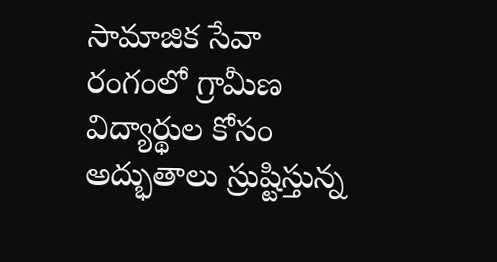సామాజిక సేవా రంగంలో గ్రామీణ విద్యార్థుల కోసం అద్భుతాలు స్రుష్టిస్తున్న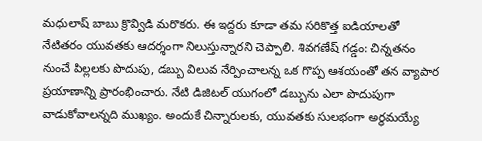మధులాష్ బాబు క్రొవ్విడి మరొకరు. ఈ ఇద్దరు కూడా తమ సరికొత్త ఐడియాలతో నేటితరం యువతకు ఆదర్శంగా నిలుస్తున్నారని చెప్పాలి. శివగణేష్ గడ్డం: చిన్నతనం నుంచే పిల్లలకు పొదుపు, డబ్బు విలువ నేర్పించాలన్న ఒక గొప్ప ఆశయంతో తన వ్యాపార ప్రయాణాన్ని ప్రారంభించారు. నేటి డిజిటల్ యుగంలో డబ్బును ఎలా పొదుపుగా వాడుకోవాలన్నది ముఖ్యం. అందుకే చిన్నారులకు, యువతకు సులభంగా అర్థమయ్యే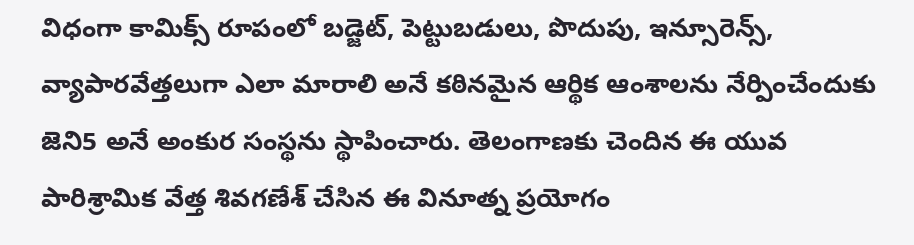విధంగా కామిక్స్ రూపంలో బడ్జెట్, పెట్టుబడులు, పొదుపు, ఇన్సూరెన్స్, వ్యాపారవేత్తలుగా ఎలా మారాలి అనే కఠినమైన ఆర్థిక ఆంశాలను నేర్పించేందుకు జెని5 అనే అంకుర సంస్థను స్థాపించారు. తెలంగాణకు చెందిన ఈ యువ పారిశ్రామిక వేత్త శివగణేశ్ చేసిన ఈ వినూత్న ప్రయోగం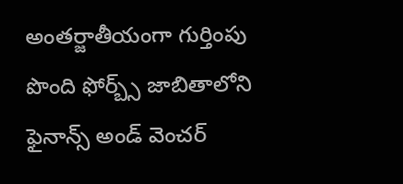అంతర్జాతీయంగా గుర్తింపు పొంది ఫోర్బ్స్ జాబితాలోని ఫైనాన్స్ అండ్ వెంచర్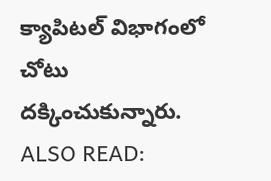క్యాపిటల్ విభాగంలో చోటు దక్కించుకున్నారు. ALSO READ: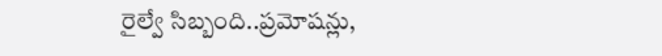రైల్వే సిబ్బంది..ప్రమోషన్లు,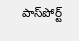పాస్‌పోర్ట్